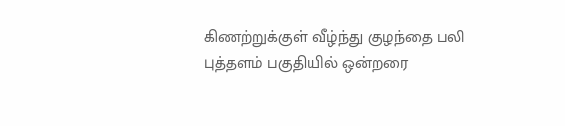கிணற்றுக்குள் வீழ்ந்து குழந்தை பலி
புத்தளம் பகுதியில் ஒன்றரை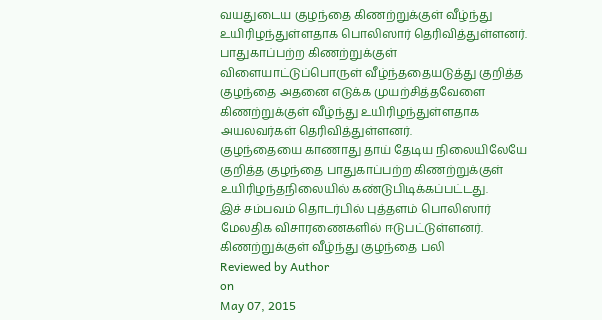வயதுடைய குழந்தை கிணற்றுக்குள் வீழ்ந்து உயிரிழந்துள்ளதாக பொலிஸார் தெரிவித்துள்ளனர்.
பாதுகாப்பற்ற கிணற்றுக்குள் விளையாட்டுப்பொருள் வீழ்ந்ததையடுத்து குறித்த குழந்தை அதனை எடுக்க முயற்சித்தவேளை கிணற்றுக்குள் வீழ்ந்து உயிரிழந்துள்ளதாக அயலவர்கள் தெரிவித்துள்ளனர்.
குழந்தையை காணாது தாய் தேடிய நிலையிலேயே குறித்த குழந்தை பாதுகாப்பற்ற கிணற்றுக்குள் உயிரிழந்தநிலையில் கண்டுபிடிக்கப்பட்டது.
இச் சம்பவம் தொடர்பில் புத்தளம் பொலிஸார் மேலதிக விசாரணைகளில் ஈடுபட்டுள்ளனர்.
கிணற்றுக்குள் வீழ்ந்து குழந்தை பலி
Reviewed by Author
on
May 07, 2015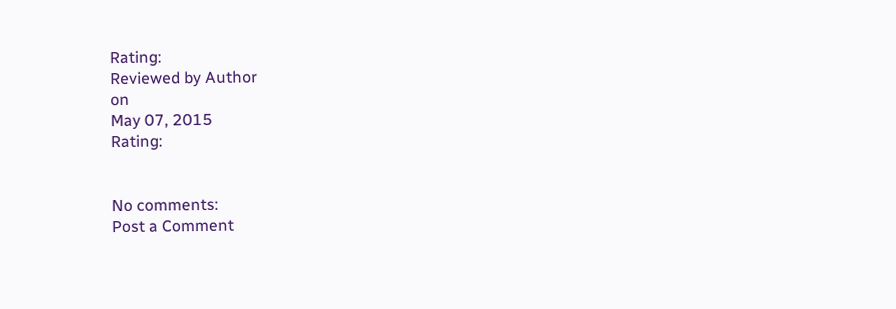Rating:
Reviewed by Author
on
May 07, 2015
Rating:


No comments:
Post a Comment